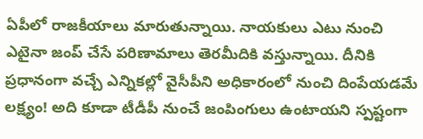ఏపీలో రాజకీయాలు మారుతున్నాయి. నాయకులు ఎటు నుంచి ఎటైనా జంప్ చేసే పరిణామాలు తెరమీదికి వస్తున్నాయి. దీనికి ప్రధానంగా వచ్చే ఎన్నికల్లో వైసీపీని అధికారంలో నుంచి దింపేయడమే లక్ష్యం! అది కూడా టీడీపీ నుంచే జంపింగులు ఉంటాయని స్పష్టంగా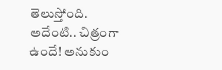తెలుస్తోంది. అదేంటి.. చిత్రంగా ఉందే! అనుకుం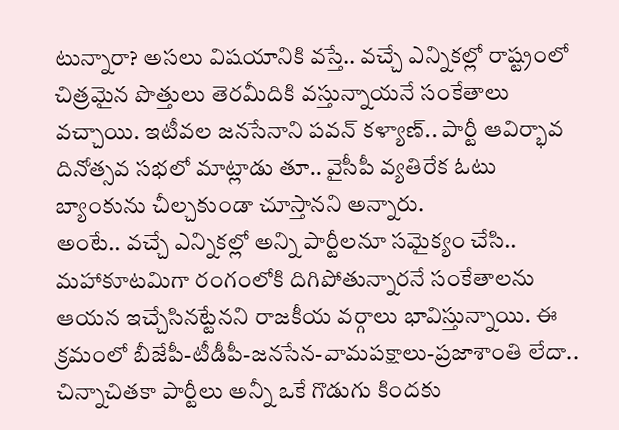టున్నారా? అసలు విషయానికి వస్తే.. వచ్చే ఎన్నికల్లో రాష్ట్రంలో చిత్రమైన పొత్తులు తెరమీదికి వస్తున్నాయనే సంకేతాలు వచ్చాయి. ఇటీవల జనసేనాని పవన్ కళ్యాణ్.. పార్టీ ఆవిర్భావ దినోత్సవ సభలో మాట్లాడు తూ.. వైసీపీ వ్యతిరేక ఓటు బ్యాంకును చీల్చకుండా చూస్తానని అన్నారు.
అంటే.. వచ్చే ఎన్నికల్లో అన్ని పార్టీలనూ సమైక్యం చేసి.. మహాకూటమిగా రంగంలోకి దిగిపోతున్నారనే సంకేతాలను ఆయన ఇచ్చేసినట్టేనని రాజకీయ వర్గాలు భావిస్తున్నాయి. ఈ క్రమంలో బీజేపీ-టీడీపీ-జనసేన-వామపక్షాలు-ప్రజాశాంతి లేదా.. చిన్నాచితకా పార్టీలు అన్నీ ఒకే గొడుగు కిందకు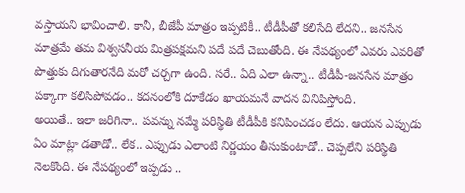వస్తాయని భావించాలి. కానీ, బీజేపీ మాత్రం ఇప్పటికీ.. టీడీపీతో కలిసేది లేదని.. జనసేన మాత్రమే తమ విశ్వసనీయ మిత్రపక్షమని పదే పదే చెబుతోంది. ఈ నేపథ్యంలో ఎవరు ఎవరితో పొత్తుకు దిగుతారనేది మరో చర్చగా ఉంది. సరే.. ఏది ఎలా ఉన్నా.. టీడీపీ-జనసేన మాత్రం పక్కాగా కలిసిపోవడం.. కదనంలోకి దూకేడం ఖాయమనే వాదన వినిపిస్తోంది.
అయితే.. ఇలా జరిగినా.. పవన్ను నమ్మే పరిస్థితి టీడీపీకి కనిపించడం లేదు. ఆయన ఎప్పుడు ఏం మాట్లా డతాడో.. లేక.. ఎప్పుడు ఎలాంటి నిర్ణయం తీసుకుంటాడో.. చెప్పలేని పరిస్థితి నెలకొంది. ఈ నేపథ్యంలో ఇప్పడు ..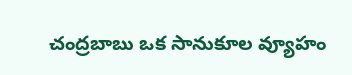చంద్రబాబు ఒక సానుకూల వ్యూహం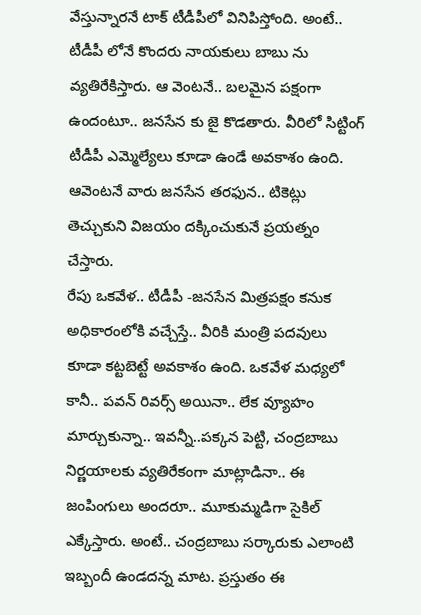వేస్తున్నారనే టాక్ టీడీపీలో వినిపిస్తోంది. అంటే.. టీడీపీ లోనే కొందరు నాయకులు బాబు ను వ్యతిరేకిస్తారు. ఆ వెంటనే.. బలమైన పక్షంగా ఉందంటూ.. జనసేన కు జై కొడతారు. వీరిలో సిట్టింగ్ టీడీపీ ఎమ్మెల్యేలు కూడా ఉండే అవకాశం ఉంది. ఆవెంటనే వారు జనసేన తరఫున.. టికెట్లు తెచ్చుకుని విజయం దక్కించుకునే ప్రయత్నం చేస్తారు.
రేపు ఒకవేళ.. టీడీపీ -జనసేన మిత్రపక్షం కనుక అధికారంలోకి వచ్చేస్తే.. వీరికి మంత్రి పదవులు కూడా కట్టబెట్టే అవకాశం ఉంది. ఒకవేళ మధ్యలో కానీ.. పవన్ రివర్స్ అయినా.. లేక వ్యూహం మార్చుకున్నా.. ఇవన్నీ..పక్కన పెట్టి, చంద్రబాబు నిర్ణయాలకు వ్యతిరేకంగా మాట్లాడినా.. ఈ జంపింగులు అందరూ.. మూకుమ్మడిగా సైకిల్ ఎక్కేస్తారు. అంటే.. చంద్రబాబు సర్కారుకు ఎలాంటి ఇబ్బందీ ఉండదన్న మాట. ప్రస్తుతం ఈ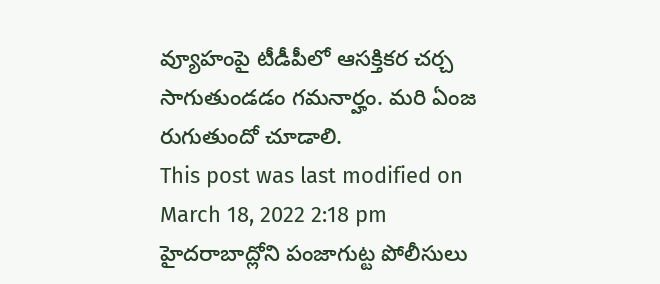వ్యూహంపై టీడీపీలో ఆసక్తికర చర్చ సాగుతుండడం గమనార్హం. మరి ఏంజ రుగుతుందో చూడాలి.
This post was last modified on March 18, 2022 2:18 pm
హైదరాబాద్లోని పంజాగుట్ట పోలీసులు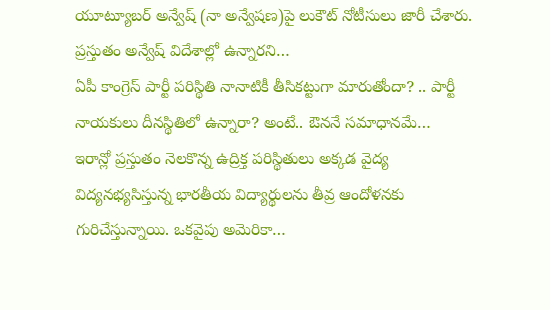యూట్యూబర్ అన్వేష్ (నా అన్వేషణ)పై లుకౌట్ నోటీసులు జారీ చేశారు. ప్రస్తుతం అన్వేష్ విదేశాల్లో ఉన్నారని…
ఏపీ కాంగ్రెస్ పార్టీ పరిస్థితి నానాటికీ తీసికట్టుగా మారుతోందా? .. పార్టీ నాయకులు దీనస్థితిలో ఉన్నారా? అంటే.. ఔననే సమాధానమే…
ఇరాన్లో ప్రస్తుతం నెలకొన్న ఉద్రిక్త పరిస్థితులు అక్కడ వైద్య విద్యనభ్యసిస్తున్న భారతీయ విద్యార్థులను తీవ్ర ఆందోళనకు గురిచేస్తున్నాయి. ఒకవైపు అమెరికా…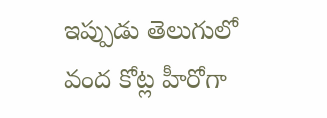ఇప్పుడు తెలుగులో వంద కోట్ల హీరోగా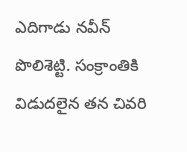ఎదిగాడు నవీన్ పొలిశెట్టి. సంక్రాంతికి విడుదలైన తన చివరి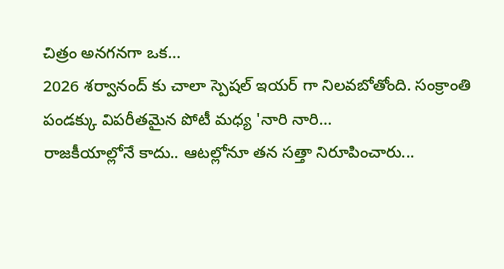చిత్రం అనగనగా ఒక…
2026 శర్వానంద్ కు చాలా స్పెషల్ ఇయర్ గా నిలవబోతోంది. సంక్రాంతి పండక్కు విపరీతమైన పోటీ మధ్య 'నారి నారి…
రాజకీయాల్లోనే కాదు.. ఆటల్లోనూ తన సత్తా నిరూపించారు...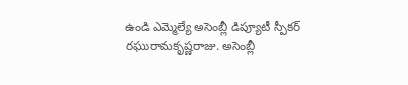ఉండి ఎమ్మెల్యే అసెంబ్లీ డిప్యూటీ స్పీకర్ రఘురామకృష్ణరాజు. అసెంబ్లీ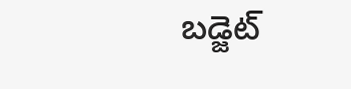బడ్జెట్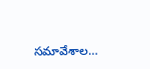సమావేశాల…